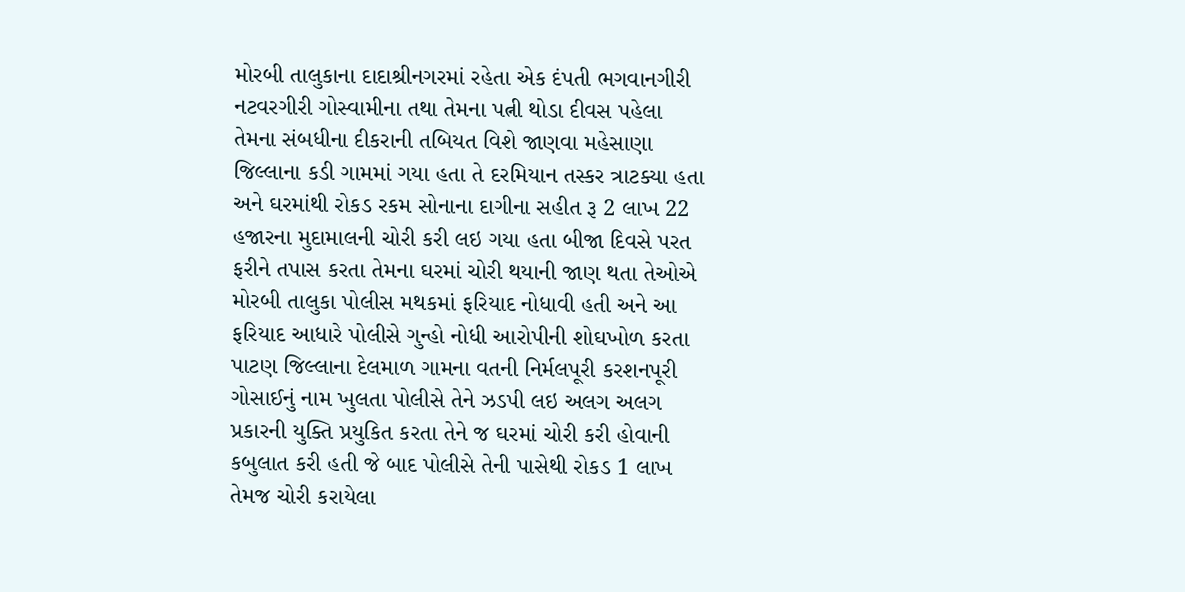મોરબી તાલુકાના દાદાશ્રીનગરમાં રહેતા એક દંપતી ભગવાનગીરી નટવરગીરી ગોસ્વામીના તથા તેમના પત્ની થોડા દીવસ પહેલા તેમના સંબધીના દીકરાની તબિયત વિશે જાણવા મહેસાણા જિલ્લાના કડી ગામમાં ગયા હતા તે દરમિયાન તસ્કર ત્રાટક્યા હતા અને ઘરમાંથી રોકડ રકમ સોનાના દાગીના સહીત રૂ 2 લાખ 22 હજારના મુદામાલની ચોરી કરી લઇ ગયા હતા બીજા દિવસે પરત ફરીને તપાસ કરતા તેમના ઘરમાં ચોરી થયાની જાણ થતા તેઓએ મોરબી તાલુકા પોલીસ મથકમાં ફરિયાદ નોધાવી હતી અને આ ફરિયાદ આધારે પોલીસે ગુન્હો નોધી આરોપીની શોઘખોળ કરતા પાટણ જિલ્લાના દેલમાળ ગામના વતની નિર્મલપૂરી કરશનપૂરી ગોસાઈનું નામ ખુલતા પોલીસે તેને ઝડપી લઇ અલગ અલગ પ્રકારની યુક્તિ પ્રયુકિત કરતા તેને જ ઘરમાં ચોરી કરી હોવાની કબુલાત કરી હતી જે બાદ પોલીસે તેની પાસેથી રોકડ 1 લાખ તેમજ ચોરી કરાયેલા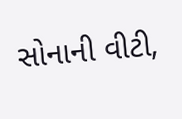સોનાની વીટી,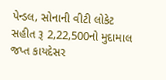પેન્ડલ, સોનાની વીટી લોકેટ સહીત રૂ 2,22,500નો મુદામાલ જપ્ત કાયદેસર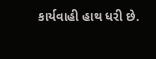કાર્યવાહી હાથ ધરી છે.